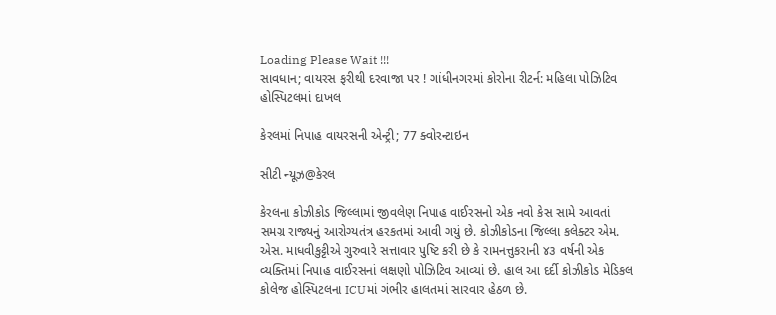Loading Please Wait !!!
સાવધાન; વાયરસ ફરીથી દરવાજા પર ! ગાંધીનગરમાં કોરોના રીટર્ન: મહિલા પોઝિટિવ હોસ્પિટલમાં દાખલ

કેરલમાં નિપાહ વાયરસની એન્ટ્રી; 77 ક્વોરન્ટાઇન

સીટી ન્યૂઝ@કેરલ

કેરલના કોઝીકોડ જિલ્લામાં જીવલેણ નિપાહ વાઈરસનો એક નવો કેસ સામે આવતાં સમગ્ર રાજ્યનું આરોગ્યતંત્ર હરકતમાં આવી ગયું છે. કોઝીકોડના જિલ્લા કલેક્ટર એમ. એસ. માધવીકુટ્ટીએ ગુરુવારે સત્તાવાર પુષ્ટિ કરી છે કે રામનત્તુકરાની ૪૩ વર્ષની એક વ્યક્તિમાં નિપાહ વાઈરસનાં લક્ષણો પોઝિટિવ આવ્યાં છે. હાલ આ દર્દી કોઝીકોડ મેડિકલ કોલેજ હોસ્પિટલના ICUમાં ગંભીર હાલતમાં સારવાર હેઠળ છે.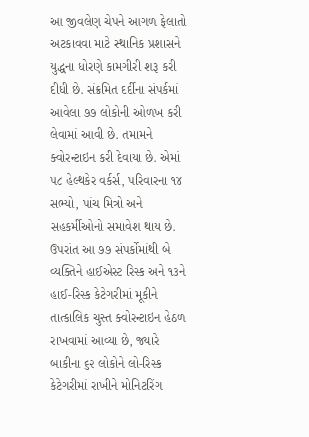આ જીવલેણ ચેપને આગળ ફેલાતો અટકાવવા માટે સ્થાનિક પ્રશાસને યુદ્ધના ધોરણે કામગીરી શરૂ કરી દીધી છે. સંક્રમિત દર્દીના સંપર્કમાં આવેલા ૭૭ લોકોની ઓળખ કરી લેવામાં આવી છે. તમામને ક્વોરન્ટાઇન કરી દેવાયા છે. એમાં ૫૮ હેલ્થકેર વર્કર્સ, પરિવારના ૧૪ સભ્યો, પાંચ મિત્રો અને સહકર્મીઓનો સમાવેશ થાય છે. ઉપરાંત આ ૭૭ સંપર્કોમાંથી બે વ્યક્તિને હાઈએસ્ટ રિસ્ક અને ૧૩ને હાઈ-રિસ્ક કેટેગરીમાં મૂકીને તાત્કાલિક ચુસ્ત ક્વોરન્ટાઇન હેઠળ રાખવામાં આવ્યા છે, જ્યારે બાકીના ૬૨ લોકોને લો-રિસ્ક કેટેગરીમાં રાખીને મોનિટરિંગ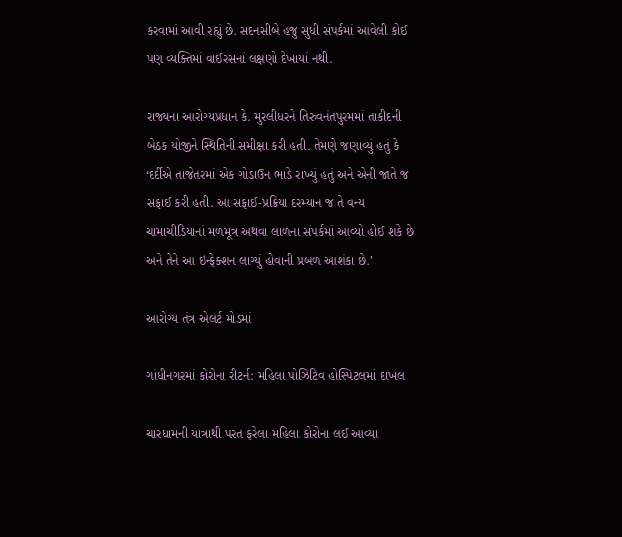કરવામાં આવી રહ્યું છે. સદનસીબે હજુ સુધી સંપર્કમાં આવેલી કોઈ પણ વ્યક્તિમાં વાઈરસનાં લક્ષણો દેખાયાં નથી.

રાજ્યના આરોગ્યપ્રધાન કે. મુરલીધરને તિરુવનંતપુરમમાં તાકીદની બેઠક યોજીને સ્થિતિની સમીક્ષા કરી હતી. તેમણે જણાવ્યું હતું કે ‘દર્દીએ તાજેતરમાં એક ગોડાઉન ભાડે રાખ્યું હતું અને એની જાતે જ સફાઈ કરી હતી. આ સફાઈ-પ્રક્રિયા દરમ્યાન જ તે વન્ય ચામાચીડિયાનાં મળમૂત્ર અથવા લાળના સંપર્કમાં આવ્યો હોઈ શકે છે અને તેને આ ઇન્ફેક્શન લાગ્યું હોવાની પ્રબળ આશંકા છે.’

આરોગ્ય તંત્ર એલર્ટ મોડમાં

ગાંધીનગરમાં કોરોના રીટર્ન: મહિલા પોઝિટિવ હોસ્પિટલમાં દાખલ

ચારધામની યાત્રાથી પરત ફરેલા મહિલા કોરોના લઈ આવ્યા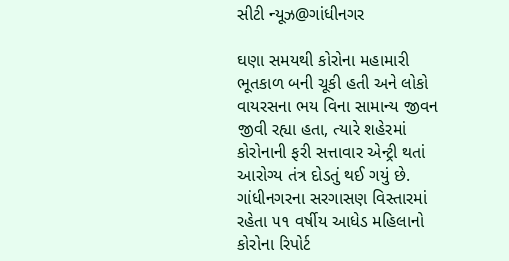સીટી ન્યૂઝ@ગાંધીનગર

ઘણા સમયથી કોરોના મહામારી ભૂતકાળ બની ચૂકી હતી અને લોકો વાયરસના ભય વિના સામાન્ય જીવન જીવી રહ્યા હતા, ત્યારે શહેરમાં કોરોનાની ફરી સત્તાવાર એન્ટ્રી થતાં આરોગ્ય તંત્ર દોડતું થઈ ગયું છે. ગાંધીનગરના સરગાસણ વિસ્તારમાં રહેતા ૫૧ વર્ષીય આધેડ મહિલાનો કોરોના રિપોર્ટ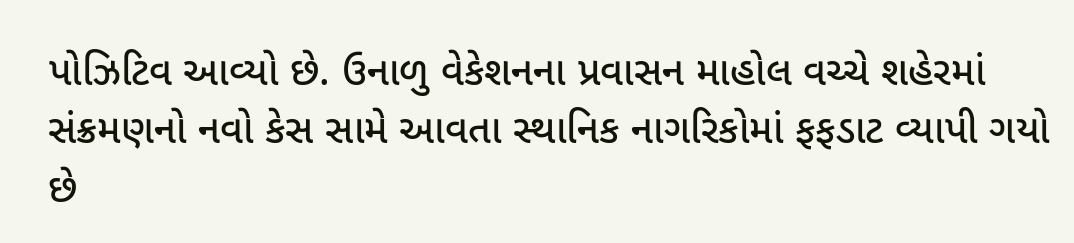પોઝિટિવ આવ્યો છે. ઉનાળુ વેકેશનના પ્રવાસન માહોલ વચ્ચે શહેરમાં સંક્રમણનો નવો કેસ સામે આવતા સ્થાનિક નાગરિકોમાં ફફડાટ વ્યાપી ગયો છે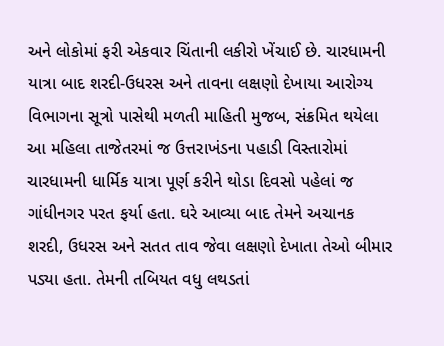અને લોકોમાં ફરી એકવાર ચિંતાની લકીરો ખેંચાઈ છે. ચારધામની યાત્રા બાદ શરદી-ઉધરસ અને તાવના લક્ષણો દેખાયા આરોગ્ય વિભાગના સૂત્રો પાસેથી મળતી માહિતી મુજબ, સંક્રમિત થયેલા આ મહિલા તાજેતરમાં જ ઉત્તરાખંડના પહાડી વિસ્તારોમાં ચારધામની ધાર્મિક યાત્રા પૂર્ણ કરીને થોડા દિવસો પહેલાં જ ગાંધીનગર પરત ફર્યા હતા. ઘરે આવ્યા બાદ તેમને અચાનક શરદી, ઉધરસ અને સતત તાવ જેવા લક્ષણો દેખાતા તેઓ બીમાર પડ્યા હતા. તેમની તબિયત વધુ લથડતાં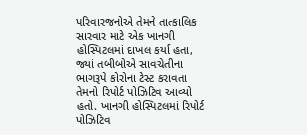પરિવારજનોએ તેમને તાત્કાલિક સારવાર માટે એક ખાનગી હોસ્પિટલમાં દાખલ કર્યા હતા, જ્યાં તબીબોએ સાવચેતીના ભાગરૂપે કોરોના ટેસ્ટ કરાવતા તેમનો રિપોર્ટ પોઝિટિવ આવ્યો હતો. ખાનગી હોસ્પિટલમાં રિપોર્ટ પોઝિટિવ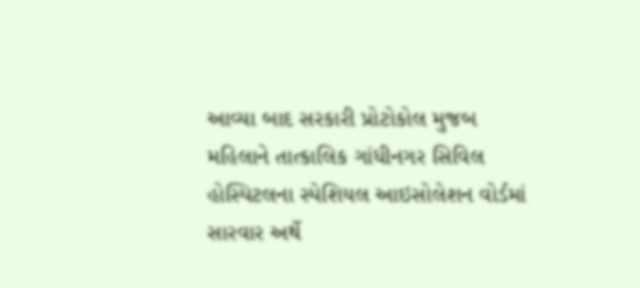આવ્યા બાદ સરકારી પ્રોટોકોલ મુજબ મહિલાને તાત્કાલિક ગાંધીનગર સિવિલ હોસ્પિટલના સ્પેશિયલ આઇસોલેશન વોર્ડમાં સારવાર અર્થે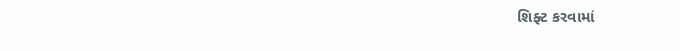શિફ્ટ કરવામાં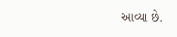આવ્યા છે.